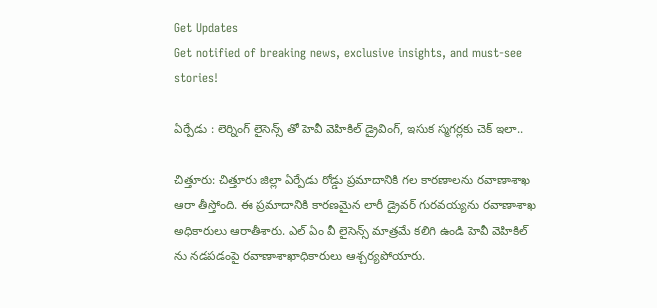Get Updates
Get notified of breaking news, exclusive insights, and must-see stories!

ఏర్పేడు : లెర్నింగ్ లైసెన్స్ తో హెవీ వెహికిల్ డ్రైవింగ్, ఇసుక స్మగర్లకు చెక్ ఇలా..

చిత్తూరు: చిత్తూరు జిల్లా ఏర్పేడు రోడ్డు ప్రమాదానికి గల కారణాలను రవాణాశాఖ ఆరా తీస్తోంది. ఈ ప్రమాదానికి కారణమైన లారీ డ్రైవర్ గురవయ్యను రవాణాశాఖ అధికారులు ఆరాతీశారు. ఎల్ ఏం వీ లైసెన్స్ మాత్రమే కలిగి ఉండి హెవీ వెహికిల్ ను నడపడంపై రవాణాశాఖాధికారులు ఆశ్చర్యపోయారు.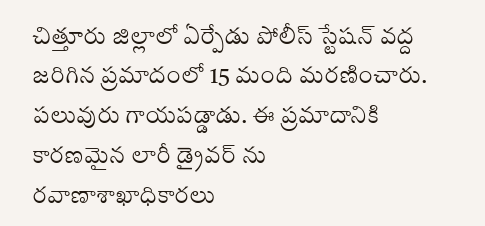చిత్తూరు జిల్లాలో ఏర్పేడు పోలీస్ స్టేషన్ వద్ద జరిగిన ప్రమాదంలో 15 మంది మరణించారు. పలువురు గాయపడ్డాడు. ఈ ప్రమాదానికి కారణమైన లారీ డ్రైవర్ ను రవాణాశాఖాధికారలు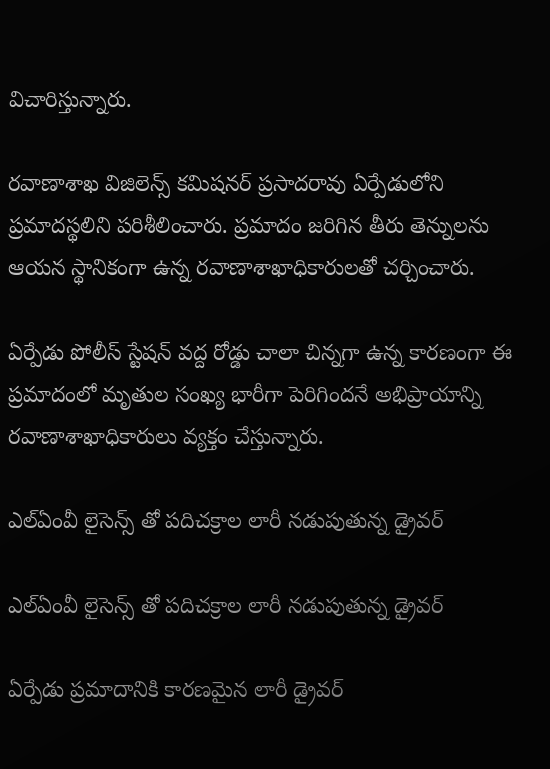విచారిస్తున్నారు.

రవాణాశాఖ విజిలెన్స్ కమిషనర్ ప్రసాదరావు ఏర్పేడులోని ప్రమాదస్థలిని పరిశీలించారు. ప్రమాదం జరిగిన తీరు తెన్నులను ఆయన స్థానికంగా ఉన్న రవాణాశాఖాధికారులతో చర్చించారు.

ఏర్పేడు పోలీస్ స్టేషన్ వద్ద రోడ్డు చాలా చిన్నగా ఉన్న కారణంగా ఈ ప్రమాదంలో మృతుల సంఖ్య భారీగా పెరిగిందనే అభిప్రాయాన్ని రవాణాశాఖాధికారులు వ్యక్తం చేస్తున్నారు.

ఎల్ఏంవీ లైసెన్స్ తో పదిచక్రాల లారీ నడుపుతున్న డ్రైవర్

ఎల్ఏంవీ లైసెన్స్ తో పదిచక్రాల లారీ నడుపుతున్న డ్రైవర్

ఏర్పేడు ప్రమాదానికి కారణమైన లారీ డ్రైవర్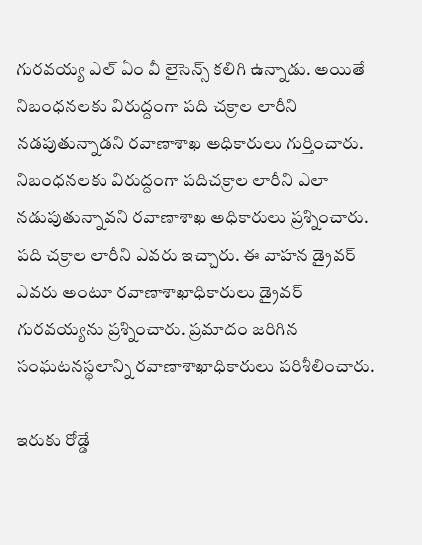గురవయ్య ఎల్ ఏం వీ లైసెన్స్ కలిగి ఉన్నాడు. అయితే నిబంధనలకు విరుద్దంగా పది చక్రాల లారీని నడపుతున్నాడని రవాణాశాఖ అధికారులు గుర్తించారు. నిబంధనలకు విరుద్దంగా పదిచక్రాల లారీని ఎలా నడుపుతున్నావని రవాణాశాఖ అధికారులు ప్రశ్నించారు. పది చక్రాల లారీని ఎవరు ఇచ్చారు. ఈ వాహన డ్రైవర్ ఎవరు అంటూ రవాణాశాఖాధికారులు డ్రైవర్ గురవయ్యను ప్రశ్నించారు. ప్రమాదం జరిగిన సంఘటనస్థలాన్ని రవాణాశాఖాధికారులు పరిశీలించారు.

ఇరుకు రోడ్డే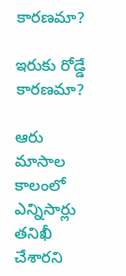కారణమా?

ఇరుకు రోడ్డే కారణమా?

ఆరు మాసాల కాలంలో ఎన్నిసార్లు తనిఖీ చేశారని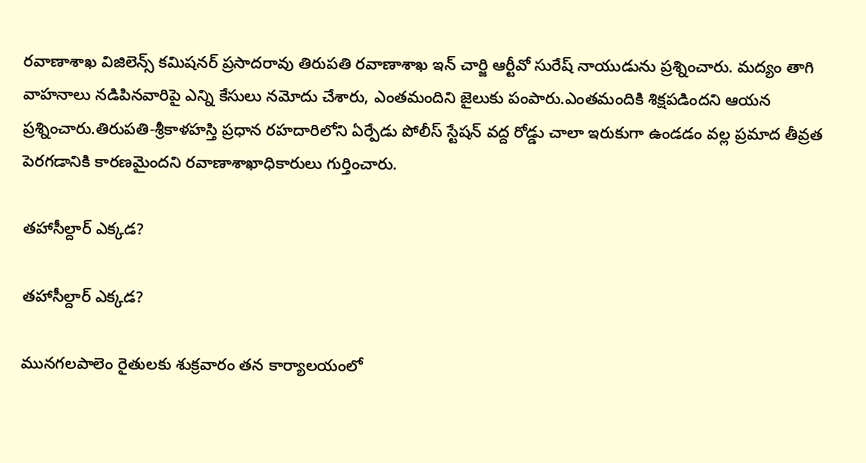రవాణాశాఖ విజిలెన్స్ కమిషనర్ ప్రసాదరావు తిరుపతి రవాణాశాఖ ఇన్ చార్జి ఆర్టీవో సురేష్ నాయుడును ప్రశ్నించారు. మద్యం తాగి వాహనాలు నడిపినవారిపై ఎన్ని కేసులు నమోదు చేశారు, ఎంతమందిని జైలుకు పంపారు.ఎంతమందికి శిక్షపడిందని ఆయన ప్రశ్నించారు.తిరుపతి-శ్రీకాళహస్తి ప్రధాన రహదారిలోని ఏర్పేడు పోలీస్ స్టేషన్ వద్ద రోడ్డు చాలా ఇరుకుగా ఉండడం వల్ల ప్రమాద తీవ్రత పెరగడానికి కారణమైందని రవాణాశాఖాధికారులు గుర్తించారు.

తహాసీల్దార్ ఎక్కడ?

తహాసీల్దార్ ఎక్కడ?

మునగలపాలెం రైతులకు శుక్రవారం తన కార్యాలయంలో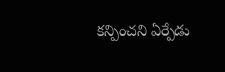కన్పించని ఏర్పేడు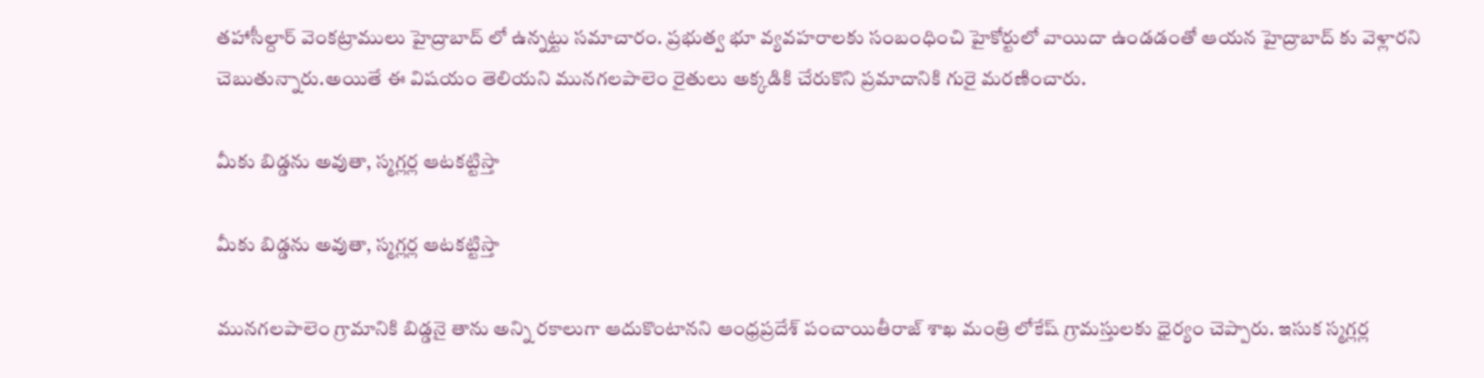తహాసీల్దార్ వెంకట్రాములు హైద్రాబాద్ లో ఉన్నట్టు సమాచారం. ప్రభుత్వ భూ వ్యవహరాలకు సంబంధించి హైకోర్టులో వాయిదా ఉండడంతో ఆయన హైద్రాబాద్ కు వెళ్లారని చెబుతున్నారు.అయితే ఈ విషయం తెలియని మునగలపాలెం రైతులు అక్కడికి చేరుకొని ప్రమాదానికి గురై మరణించారు.

మీకు బిడ్డను అవుతా, స్మగ్లర్ల ఆటకట్టిస్తా

మీకు బిడ్డను అవుతా, స్మగ్లర్ల ఆటకట్టిస్తా

మునగలపాలెం గ్రామానికి బిడ్డనై తాను అన్ని రకాలుగా ఆదుకొంటానని ఆంధ్రప్రదేశ్ పంచాయితీరాజ్ శాఖ మంత్రి లోకేష్ గ్రామస్తులకు ధైర్యం చెప్పారు. ఇసుక స్మగ్లర్ల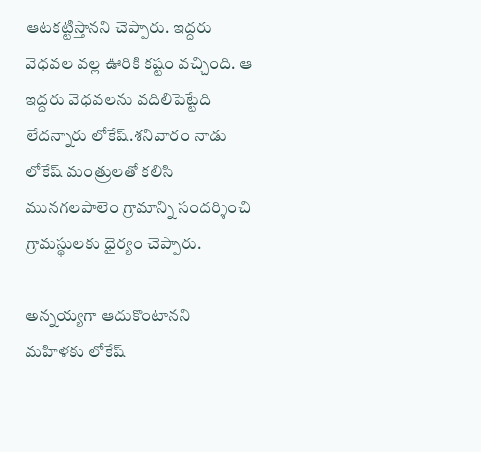ఆటకట్టిస్తానని చెప్పారు. ఇద్దరు వెధవల వల్ల ఊరికి కష్టం వచ్చింది. ఆ ఇద్దరు వెధవలను వదిలిపెట్టేది లేదన్నారు లోకేష్.శనివారం నాడు లోకేష్ మంత్రులతో కలిసి మునగలపాలెం గ్రామాన్ని సందర్శించి గ్రామస్థులకు ధైర్యం చెప్పారు.

అన్నయ్యగా ఆదుకొంటానని మహిళకు లోకేష్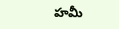హమీ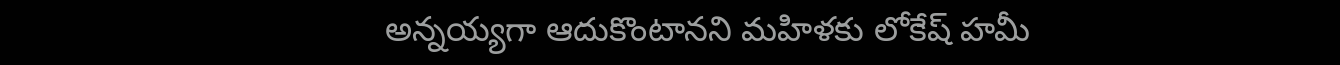అన్నయ్యగా ఆదుకొంటానని మహిళకు లోకేష్ హమీ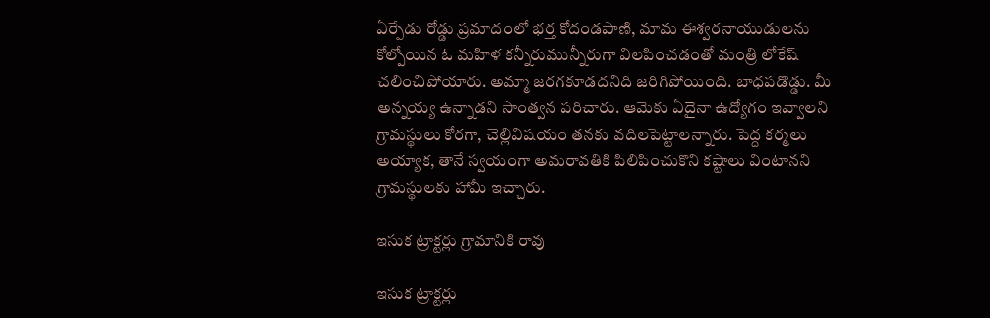ఏర్పేడు రోడ్డు ప్రమాదంలో భర్త కోదండపాణి, మామ ఈశ్వరనాయుడులను కోల్పోయిన ఓ మహిళ కన్నీరుమున్నీరుగా విలపించడంతో మంత్రి లోకేష్ చలించిపోయారు. అమ్మా జరగకూడదనిది జరిగిపోయింది. బాధపడొడ్డు. మీ అన్నయ్య ఉన్నాడని సాంత్వన పరిచారు. ఆమెకు ఏదైనా ఉద్యోగం ఇవ్వాలని గ్రామస్థులు కోరగా, చెల్లివిషయం తనకు వదిలపెట్టాలన్నారు. పెద్ద కర్మలు అయ్యాక, తానే స్వయంగా అమరావతికి పిలిపించుకొని కష్టాలు వింటానని గ్రామస్థులకు హామీ ఇచ్చారు.

ఇసుక ట్రాక్టర్లు గ్రామానికి రావు

ఇసుక ట్రాక్టర్లు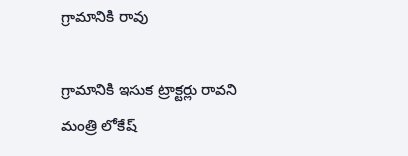గ్రామానికి రావు

గ్రామానికి ఇసుక ట్రాక్టర్లు రావని మంత్రి లోకేష్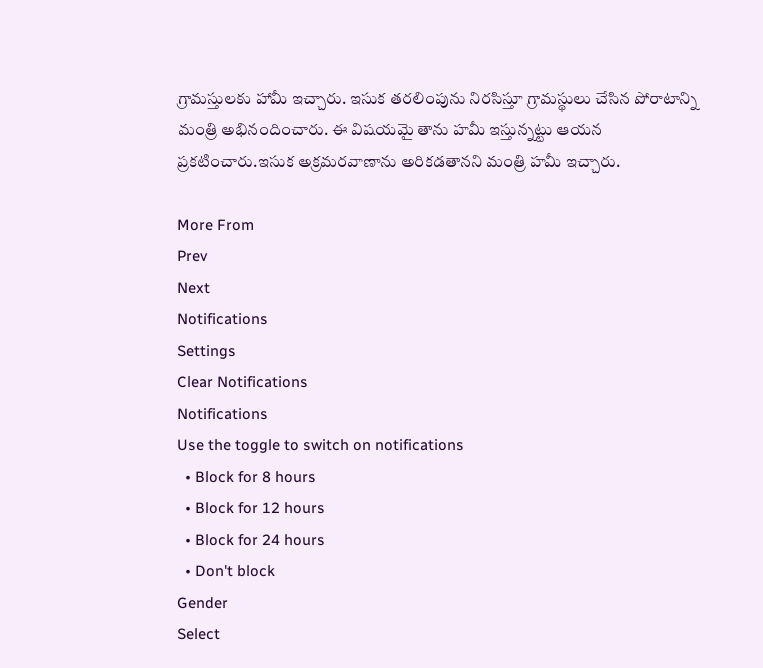గ్రామస్తులకు హామీ ఇచ్చారు. ఇసుక తరలింపును నిరసిస్తూ గ్రామస్థులు చేసిన పోరాటాన్ని మంత్రి అభినందించారు. ఈ విషయమై తాను హమీ ఇస్తున్నట్టు ఆయన ప్రకటించారు.ఇసుక అక్రమరవాణాను అరికడతానని మంత్రి హమీ ఇచ్చారు.

More From
Prev
Next
Notifications
Settings
Clear Notifications
Notifications
Use the toggle to switch on notifications
  • Block for 8 hours
  • Block for 12 hours
  • Block for 24 hours
  • Don't block
Gender
Select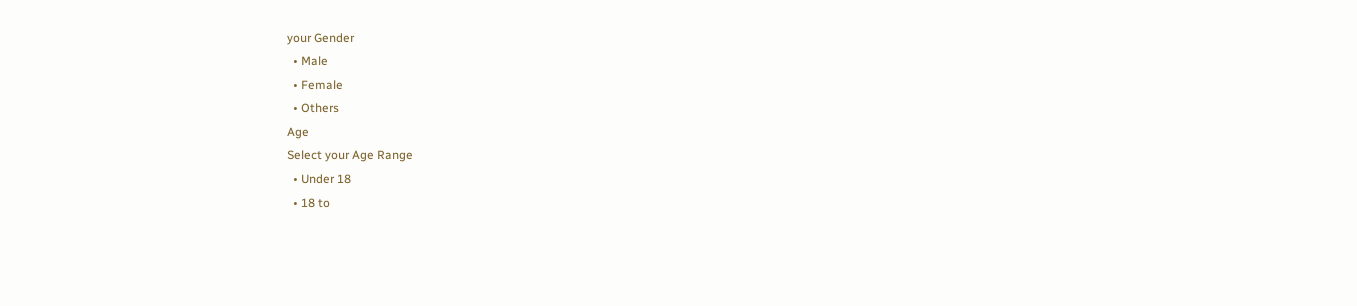your Gender
  • Male
  • Female
  • Others
Age
Select your Age Range
  • Under 18
  • 18 to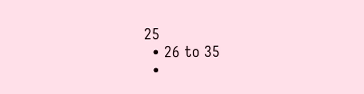25
  • 26 to 35
  •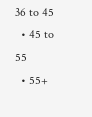36 to 45
  • 45 to 55
  • 55+